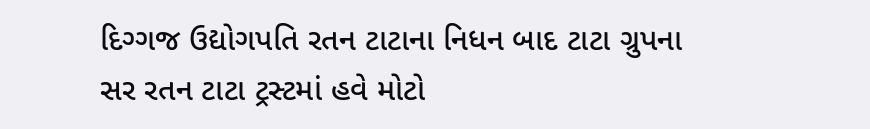દિગ્ગજ ઉદ્યોગપતિ રતન ટાટાના નિધન બાદ ટાટા ગ્રુપના સર રતન ટાટા ટ્રસ્ટમાં હવે મોટો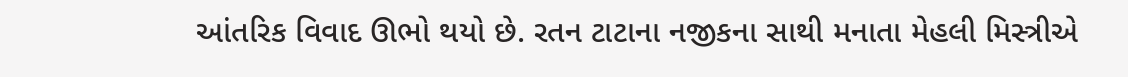આંતરિક વિવાદ ઊભો થયો છે. રતન ટાટાના નજીકના સાથી મનાતા મેહલી મિસ્ત્રીએ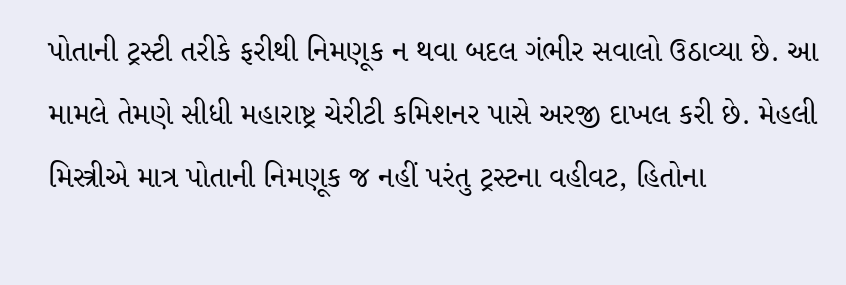પોતાની ટ્રસ્ટી તરીકે ફરીથી નિમણૂક ન થવા બદલ ગંભીર સવાલો ઉઠાવ્યા છે. આ મામલે તેમણે સીધી મહારાષ્ટ્ર ચેરીટી કમિશનર પાસે અરજી દાખલ કરી છે. મેહલી મિસ્ત્રીએ માત્ર પોતાની નિમણૂક જ નહીં પરંતુ ટ્રસ્ટના વહીવટ, હિતોના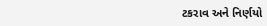ટકરાવ અને નિર્ણયો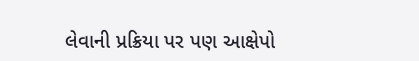લેવાની પ્રક્રિયા પર પણ આક્ષેપો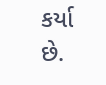કર્યા છે.